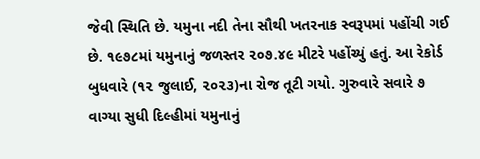જેવી સ્થિતિ છે. યમુના નદી તેના સૌથી ખતરનાક સ્વરૂપમાં પહોંચી ગઈ છે. ૧૯૭૮માં યમુનાનું જળસ્તર ૨૦૭.૪૯ મીટરે પહોંચ્યું હતું. આ રેકોર્ડ બુધવારે (૧૨ જુલાઈ, ૨૦૨૩)ના રોજ તૂટી ગયો. ગુરુવારે સવારે ૭ વાગ્યા સુધી દિલ્હીમાં યમુનાનું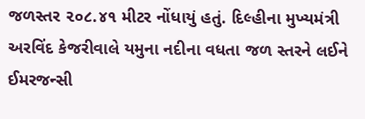જળસ્તર ૨૦૮.૪૧ મીટર નોંધાયું હતું. દિલ્હીના મુખ્યમંત્રી અરવિંદ કેજરીવાલે યમુના નદીના વધતા જળ સ્તરને લઈને ઈમરજન્સી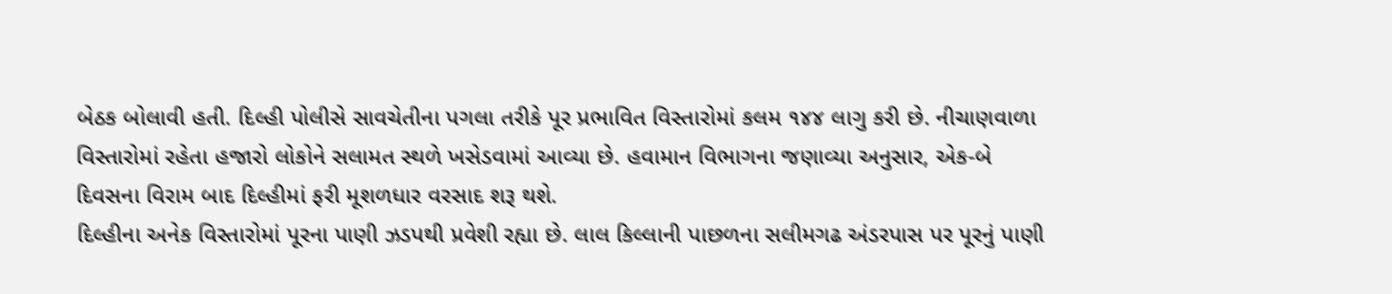બેઠક બોલાવી હતી. દિલ્હી પોલીસે સાવચેતીના પગલા તરીકે પૂર પ્રભાવિત વિસ્તારોમાં કલમ ૧૪૪ લાગુ કરી છે. નીચાણવાળા વિસ્તારોમાં રહેતા હજારો લોકોને સલામત સ્થળે ખસેડવામાં આવ્યા છે. હવામાન વિભાગના જણાવ્યા અનુસાર, એક-બે દિવસના વિરામ બાદ દિલ્હીમાં ફરી મૂશળધાર વરસાદ શરૂ થશે.
દિલ્હીના અનેક વિસ્તારોમાં પૂરના પાણી ઝડપથી પ્રવેશી રહ્યા છે. લાલ કિલ્લાની પાછળના સલીમગઢ અંડરપાસ પર પૂરનું પાણી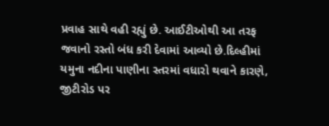પ્રવાહ સાથે વહી રહ્યું છે. આઈટીઓથી આ તરફ જવાનો રસ્તો બંધ કરી દેવામાં આવ્યો છે.દિલ્હીમાં યમુના નદીના પાણીના સ્તરમાં વધારો થવાને કારણે, જીટીરોડ પર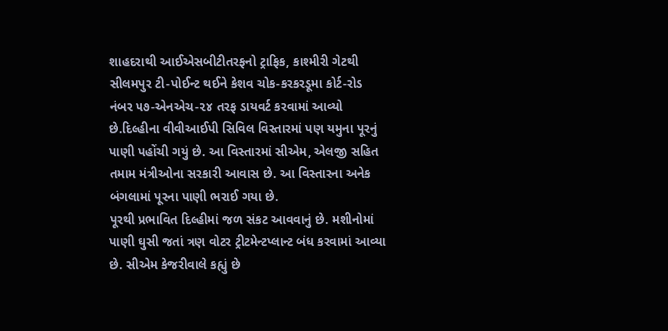શાહદરાથી આઈએસબીટીતરફનો ટ્રાફિક, કાશ્મીરી ગેટથી સીલમપુર ટી-પોઈન્ટ થઈને કેશવ ચોક-કરકરડૂમા કોર્ટ-રોડ નંબર ૫૭-એનએચ-૨૪ તરફ ડાયવર્ટ કરવામાં આવ્યો છે.દિલ્હીના વીવીઆઈપી સિવિલ વિસ્તારમાં પણ યમુના પૂરનું પાણી પહોંચી ગયું છે. આ વિસ્તારમાં સીએમ, એલજી સહિત તમામ મંત્રીઓના સરકારી આવાસ છે. આ વિસ્તારના અનેક બંગલામાં પૂરના પાણી ભરાઈ ગયા છે.
પૂરથી પ્રભાવિત દિલ્હીમાં જળ સંકટ આવવાનું છે. મશીનોમાં પાણી ઘુસી જતાં ત્રણ વોટર ટ્રીટમેન્ટપ્લાન્ટ બંધ કરવામાં આવ્યા છે. સીએમ કેજરીવાલે કહ્યું છે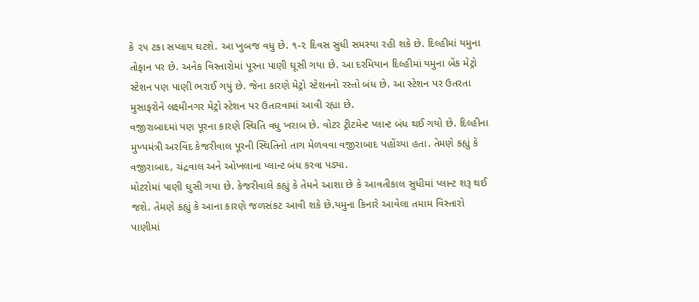કે ૨૫ ટકા સપ્લાય ઘટશે. આ ખુબજ વધુ છે. ૧-૨ દિવસ સુધી સમસ્યા રહી શકે છે. દિલ્હીમાં યમુના તોફાન પર છે. અનેક વિસ્તારોમાં પૂરના પાણી ઘૂસી ગયા છે. આ દરમિયાન દિલ્હીમાં યમુના બેંક મેટ્રો સ્ટેશન પણ પાણી ભરાઈ ગયું છે. જેના કારણે મેટ્રો સ્ટેશનનો રસ્તો બંધ છે. આ સ્ટેશન પર ઉતરતા મુસાફરોને લક્ષ્મીનગર મેટ્રો સ્ટેશન પર ઉતારવામાં આવી રહ્યા છે.
વજીરાબાદમાં પણ પૂરના કારણે સ્થિતિ વધુ ખરાબ છે. વોટર ટ્રીટમેન્ટ પ્લાન્ટ બંધ થઈ ગયો છે. દિલ્હીના મુખ્યમંત્રી અરવિંદ કેજરીવાલ પૂરની સ્થિતિનો તાગ મેળવવા વજીરાબાદ પહોંચ્યા હતા. તેમણે કહ્યું કે વજીરાબાદ, ચંદ્રવાલ અને ઓખલાના પ્લાન્ટ બંધ કરવા પડ્યા.
મોટરોમાં પાણી ઘુસી ગયા છે. કેજરીવાલે કહ્યું કે તેમને આશા છે કે આવતીકાલ સુધીમાં પ્લાન્ટ શરૂ થઈ જશે. તેમણે કહ્યું કે આના કારણે જળસંકટ આવી શકે છે.યમુના કિનારે આવેલા તમામ વિસ્તારો પાણીમાં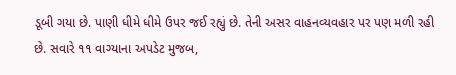ડૂબી ગયા છે. પાણી ધીમે ધીમે ઉપર જઈ રહ્યું છે. તેની અસર વાહનવ્યવહાર પર પણ મળી રહી છે. સવારે ૧૧ વાગ્યાના અપડેટ મુજબ,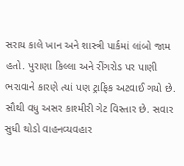સરાય કાલે ખાન અને શાસ્ત્રી પાર્કમાં લાંબો જામ હતો. પુરાણા કિલ્લા અને રીંગરોડ પર પાણી ભરાવાને કારણે ત્યાં પણ ટ્રાફિક અટવાઈ ગયો છે. સૌથી વધુ અસર કાશ્મીરી ગેટ વિસ્તાર છે. સવાર સુધી થોડો વાહનવ્યવહાર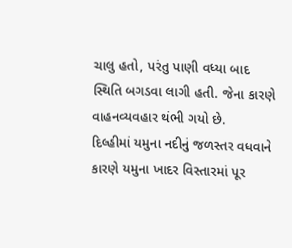ચાલુ હતો, પરંતુ પાણી વધ્યા બાદ સ્થિતિ બગડવા લાગી હતી. જેના કારણે વાહનવ્યવહાર થંભી ગયો છે.
દિલ્હીમાં યમુના નદીનું જળસ્તર વધવાને કારણે યમુના ખાદર વિસ્તારમાં પૂર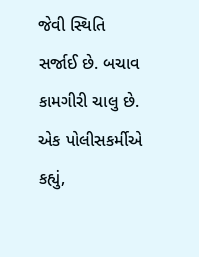જેવી સ્થિતિ સર્જાઈ છે. બચાવ કામગીરી ચાલુ છે. એક પોલીસકર્મીએ કહ્યું,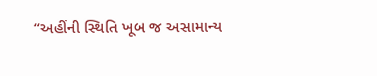“અહીંની સ્થિતિ ખૂબ જ અસામાન્ય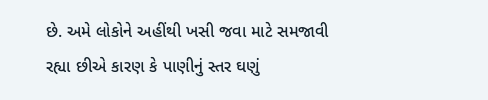છે. અમે લોકોને અહીંથી ખસી જવા માટે સમજાવી રહ્યા છીએ કારણ કે પાણીનું સ્તર ઘણું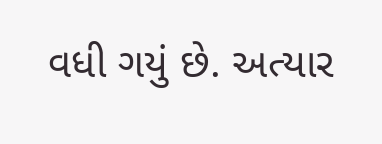વધી ગયું છે. અત્યાર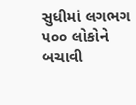સુધીમાં લગભગ ૫૦૦ લોકોને બચાવી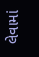લેવામાં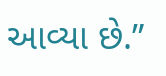આવ્યા છે.”